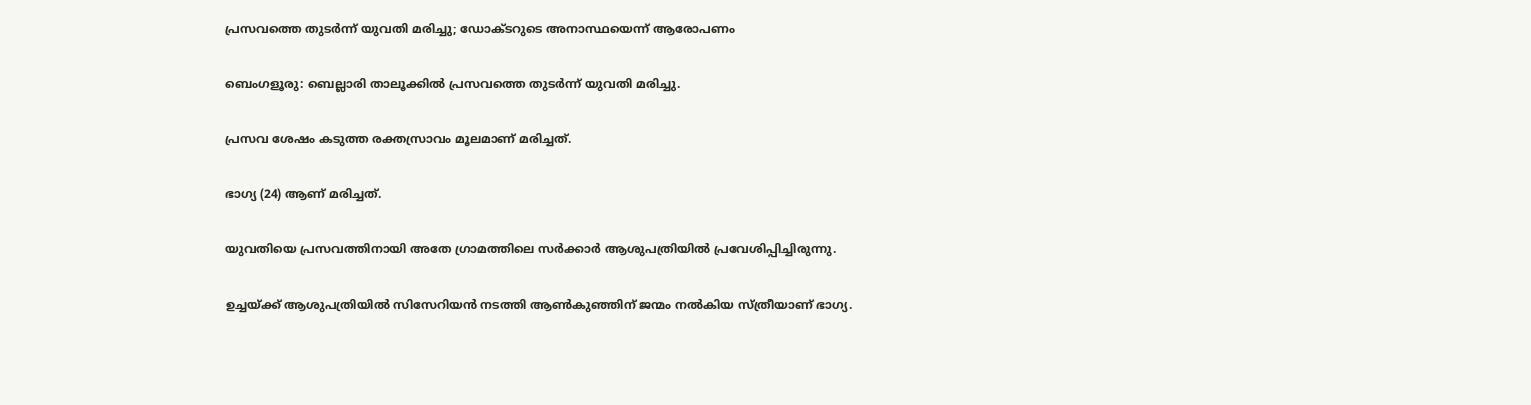പ്രസവത്തെ തുടർന്ന് യുവതി മരിച്ചു; ഡോക്ടറുടെ അനാസ്ഥയെന്ന് ആരോപണം

ബെംഗളൂരു: ബെല്ലാരി താലൂക്കിൽ പ്രസവത്തെ തുടർന്ന് യുവതി മരിച്ചു.

പ്രസവ ശേഷം കടുത്ത രക്തസ്രാവം മൂലമാണ് മരിച്ചത്.

ഭാഗ്യ (24) ആണ് മരിച്ചത്.

യുവതിയെ പ്രസവത്തിനായി അതേ ഗ്രാമത്തിലെ സർക്കാർ ആശുപത്രിയിൽ പ്രവേശിപ്പിച്ചിരുന്നു.

ഉച്ചയ്ക്ക് ആശുപത്രിയിൽ സിസേറിയൻ നടത്തി ആൺകുഞ്ഞിന് ജന്മം നൽകിയ സ്ത്രീയാണ് ഭാഗ്യ.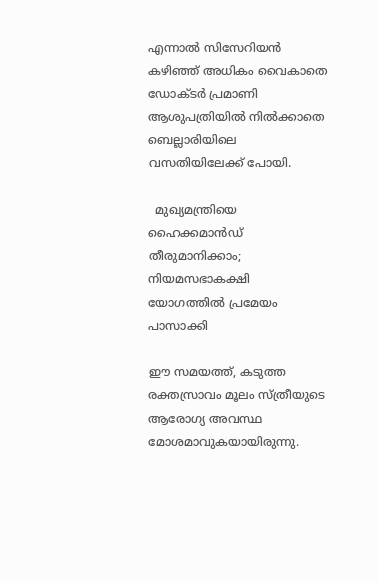എന്നാൽ സിസേറിയൻ കഴിഞ്ഞ് അധികം വൈകാതെ ഡോക്ടർ പ്രമാണി ആശുപത്രിയിൽ നിൽക്കാതെ ബെല്ലാരിയിലെ വസതിയിലേക്ക് പോയി.

  മുഖ്യമന്ത്രിയെ ഹൈക്കമാൻഡ് തീരുമാനിക്കാം; നിയമസഭാകക്ഷി യോഗത്തിൽ പ്രമേയം പാസാക്കി

ഈ സമയത്ത്, കടുത്ത രക്തസ്രാവം മൂലം സ്ത്രീയുടെ ആരോഗ്യ അവസ്ഥ മോശമാവുകയായിരുന്നു.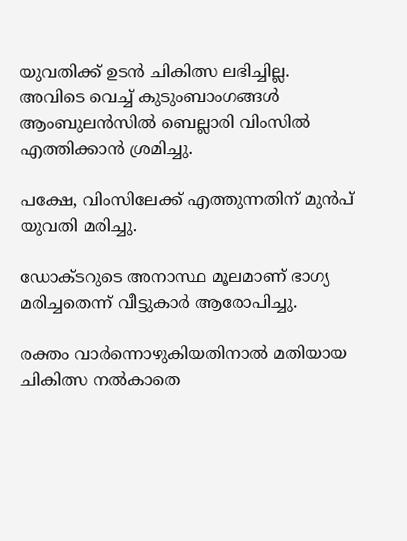യുവതിക്ക് ഉടൻ ചികിത്സ ലഭിച്ചില്ല. അവിടെ വെച്ച് കുടുംബാംഗങ്ങൾ ആംബുലൻസിൽ ബെല്ലാരി വിംസിൽ എത്തിക്കാൻ ശ്രമിച്ചു.

പക്ഷേ, വിംസിലേക്ക് എത്തുന്നതിന് മുൻപ് യുവതി മരിച്ചു.

ഡോക്ടറുടെ അനാസ്ഥ മൂലമാണ് ഭാഗ്യ മരിച്ചതെന്ന് വീട്ടുകാർ ആരോപിച്ചു.

രക്തം വാർന്നൊഴുകിയതിനാൽ മതിയായ ചികിത്സ നൽകാതെ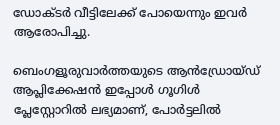ഡോക്ടർ വീട്ടിലേക്ക് പോയെന്നും ഇവർ ആരോപിച്ചു.

ബെംഗളൂരുവാർത്തയുടെ ആൻഡ്രോയ്ഡ് ആപ്ലിക്കേഷൻ ഇപ്പോൾ ഗൂഗിൾ പ്ലേസ്റ്റോറിൽ ലഭ്യമാണ്, പോർട്ടലിൽ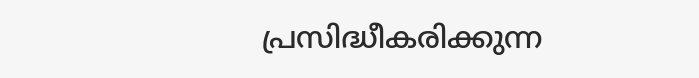പ്രസിദ്ധീകരിക്കുന്ന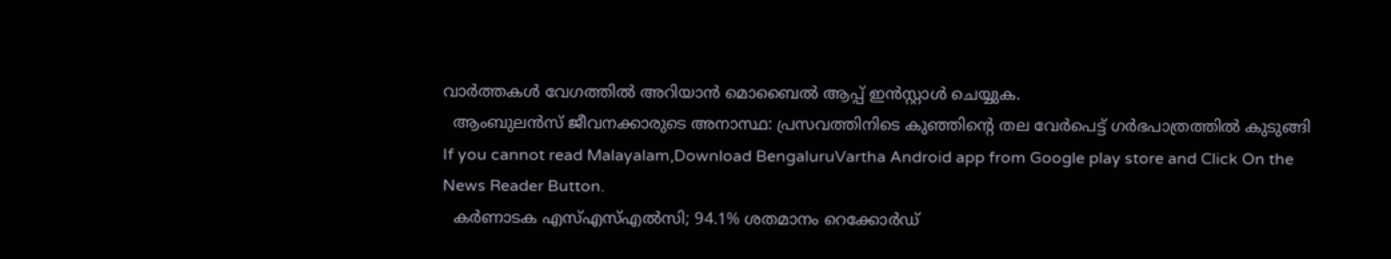വാർത്തകൾ വേഗത്തിൽ അറിയാൻ മൊബൈൽ ആപ്പ് ഇൻസ്റ്റാൾ ചെയ്യുക.
  ആംബുലൻസ് ജീവനക്കാരുടെ അനാസ്ഥ: പ്രസവത്തിനിടെ കുഞ്ഞിന്റെ തല വേർപെട്ട് ഗർഭപാത്രത്തിൽ കുടുങ്ങി
If you cannot read Malayalam,Download BengaluruVartha Android app from Google play store and Click On the News Reader Button.
  കർണാടക എസ്എസ്എൽസി; 94.1% ശതമാനം റെക്കോർഡ്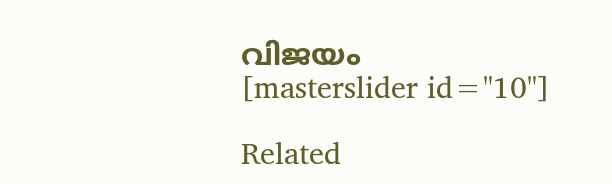വിജയം
[masterslider id="10"]

Related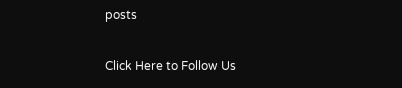posts

Click Here to Follow Us